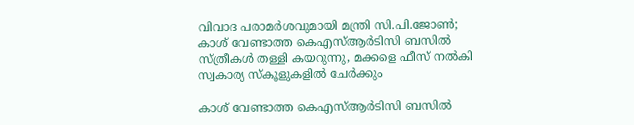വിവാദ പരാമർശവുമായി മന്ത്രി സി.പി.ജോൺ; കാശ് വേണ്ടാത്ത കെഎസ്ആർടിസി ബസിൽ സ്ത്രീകൾ തള്ളി കയറുന്നു, മക്കളെ ഫീസ് നൽകി സ്വകാര്യ സ്കൂളുകളിൽ ചേർക്കും

കാശ് വേണ്ടാത്ത കെഎസ്ആർടിസി ബസിൽ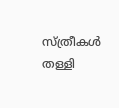സ്ത്രീകൾ തള്ളി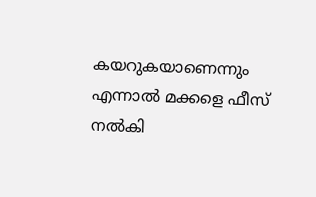കയറുകയാണെന്നും എന്നാൽ മക്കളെ ഫീസ് നൽകി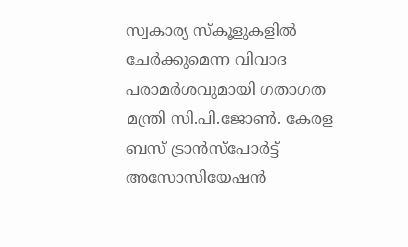സ്വകാര്യ സ്കൂളുകളിൽ ചേർക്കുമെന്ന വിവാദ പരാമർശവുമായി ഗതാഗത മന്ത്രി സി.പി.ജോൺ. കേരള ബസ് ട്രാൻസ്പോർട്ട് അസോസിയേഷൻ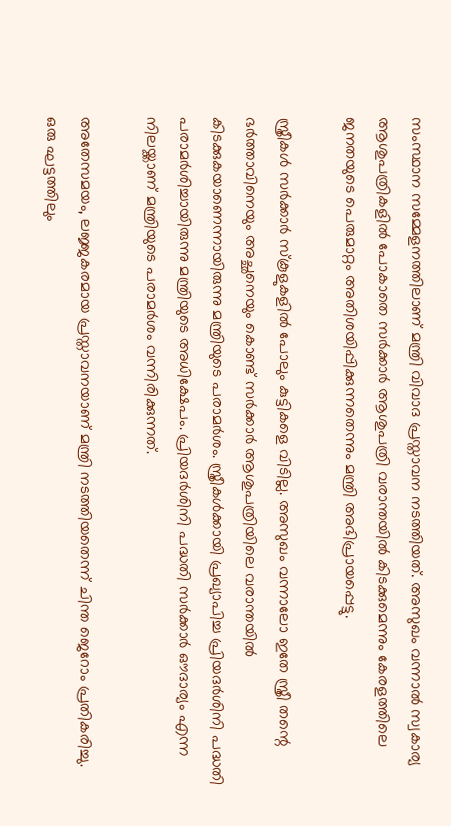സംസ്ഥാന സമ്മേളനത്തിലാണ് മന്ത്രി വിവാദ പ്രസ്താവന നടത്തിയത്. അസുഖം വന്നാൽ സ്വകാര്യ ആശുപത്രികളിൽ പോകാതെ സർക്കാർ ആശുപത്രി വരാന്തയിൽ കിടക്കുമെന്നും കേരളത്തിലെ ജനതയുടെ പെരുമാറ്റം അതിശയിപ്പിക്കുന്നതെന്നും മന്ത്രി അഭിപ്രായപ്പെട്ടു.

സ്ത്രീകൾ സർക്കാർ സ്‌കൂളുകളിൽ പോലും കുട്ടികളെ വിടില്ല. അസുഖം വന്നാലോ ഇതേ സ്ത്രീ തന്റെ ഭർത്താവിനെയും അച്ഛനെയും കൊണ്ട് സർക്കാർ ആശുപത്രിയിലെ വരാന്തയിൽ കിടക്കുകയാണെന്നായിരുന്നു മന്ത്രിയുടെ പരാമർശം. സ്ത്രീകൾക്കായി പ്രഖ്യാപിച്ച പ്രിയദർശിനി പദ്ധതി പരാമർശിച്ചായിരുന്നു മന്ത്രിയുടെ അധിക്ഷേപം. പ്രിയദർശിനി പദ്ധതി സർക്കാർ ഔദാര്യം എന്ന നിലയ്ക്കാണ് മന്ത്രിയുടെ പരാമർശം വന്നിരിക്കുന്നത്.

അതേസമയം, ലജ്ജകരമായ പ്രസ്താവനയാണ് മന്ത്രി നടത്തിയതെന്ന് ചിന്ത ജെറോം പ്രതികരിച്ചു. ഒരു ഘട്ടത്തിലും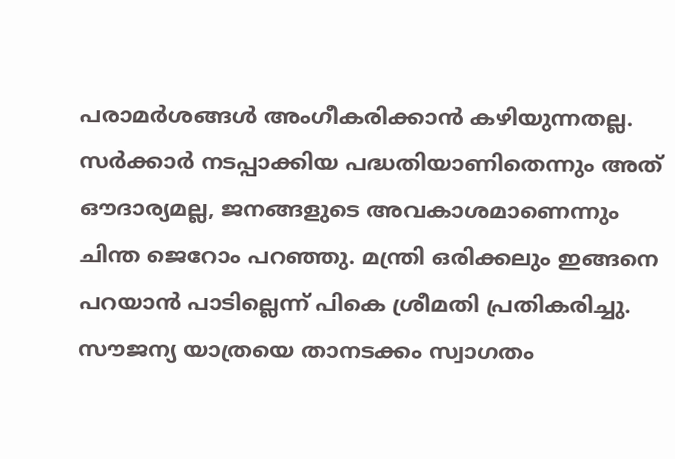പരാമർശങ്ങൾ അംഗീകരിക്കാൻ കഴിയുന്നതല്ല. സർക്കാർ നടപ്പാക്കിയ പദ്ധതിയാണിതെന്നും അത് ഔദാര്യമല്ല, ജനങ്ങളുടെ അവകാശമാണെന്നും ചിന്ത ജെറോം പറഞ്ഞു. മന്ത്രി ഒരിക്കലും ഇങ്ങനെ പറയാൻ പാടില്ലെന്ന് പികെ ശ്രീമതി പ്രതികരിച്ചു. സൗജന്യ യാത്രയെ താനടക്കം സ്വാഗതം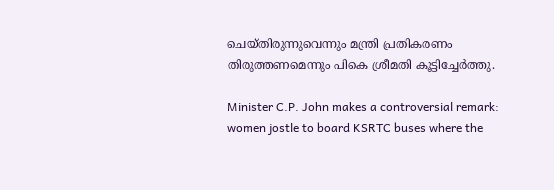ചെയ്തിരുന്നുവെന്നും മന്ത്രി പ്രതികരണം തിരുത്തണമെന്നും പികെ ശ്രീമതി കൂട്ടിച്ചേർത്തു.

Minister C.P. John makes a controversial remark: women jostle to board KSRTC buses where the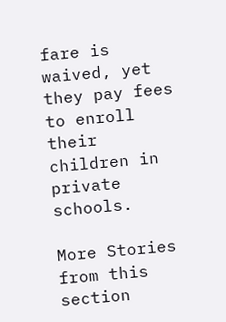fare is waived, yet they pay fees to enroll their children in private schools.

More Stories from this section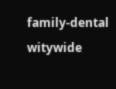family-dental
witywide